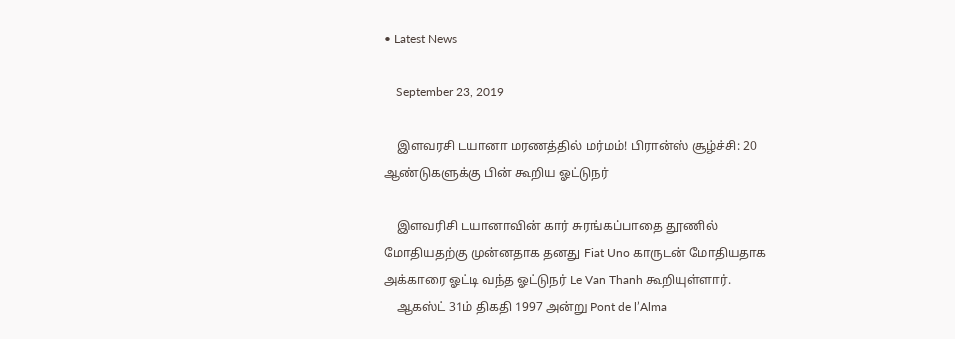• Latest News

    September 23, 2019

    இளவரசி டயானா மரணத்தில் மர்மம்! பிரான்ஸ் சூழ்ச்சி: 20 ஆண்டுகளுக்கு பின் கூறிய ஓட்டுநர்

    இளவரிசி டயானாவின் கார் சுரங்கப்பாதை தூணில் மோதியதற்கு முன்னதாக தனது Fiat Uno காருடன் மோதியதாக அக்காரை ஓட்டி வந்த ஓட்டுநர் Le Van Thanh கூறியுள்ளார்.
    ஆகஸ்ட் 31ம் திகதி 1997 அன்று Pont de l’Alma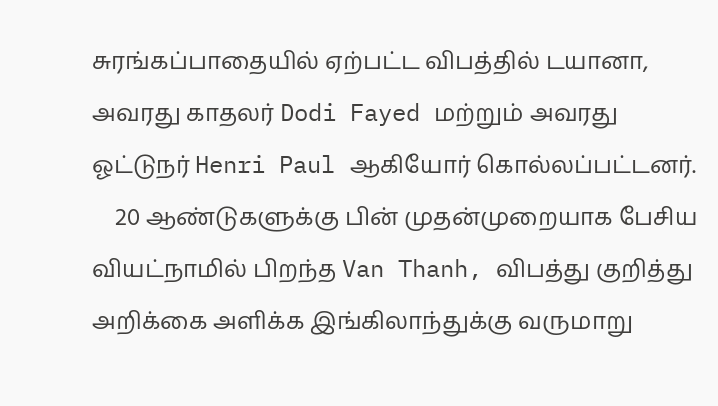சுரங்கப்பாதையில் ஏற்பட்ட விபத்தில் டயானா, அவரது காதலர் Dodi Fayed மற்றும் அவரது ஓட்டுநர் Henri Paul ஆகியோர் கொல்லப்பட்டனர்.
    20 ஆண்டுகளுக்கு பின் முதன்முறையாக பேசிய வியட்நாமில் பிறந்த Van Thanh, விபத்து குறித்து அறிக்கை அளிக்க இங்கிலாந்துக்கு வருமாறு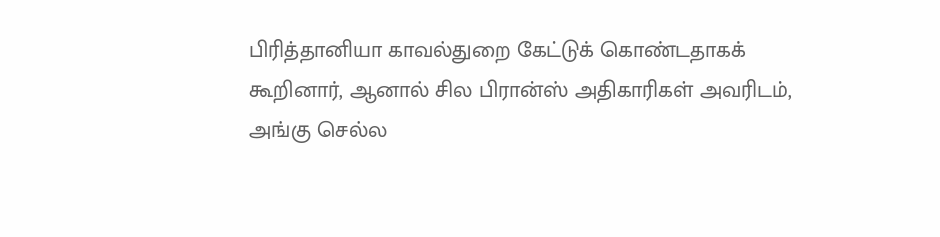பிரித்தானியா காவல்துறை கேட்டுக் கொண்டதாகக் கூறினார், ஆனால் சில பிரான்ஸ் அதிகாரிகள் அவரிடம், அங்கு செல்ல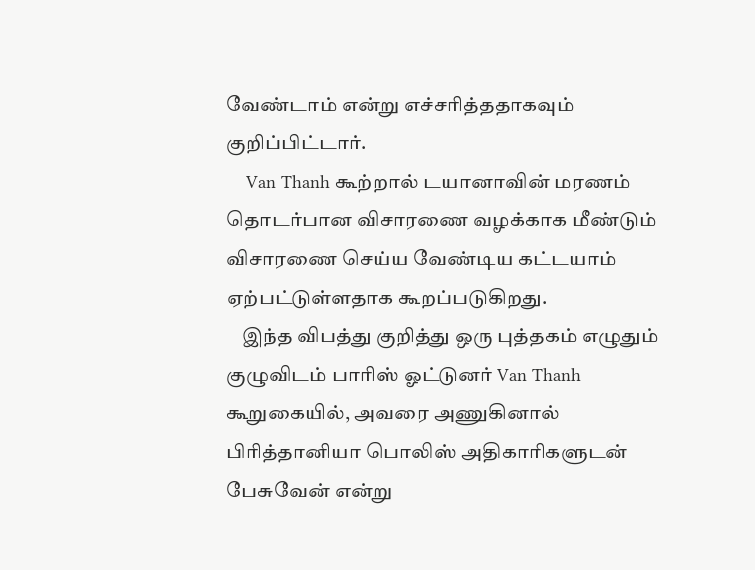வேண்டாம் என்று எச்சரித்ததாகவும் குறிப்பிட்டார்.
    Van Thanh கூற்றால் டயானாவின் மரணம் தொடர்பான விசாரணை வழக்காக மீண்டும் விசாரணை செய்ய வேண்டிய கட்டயாம் ஏற்பட்டுள்ளதாக கூறப்படுகிறது.
    இந்த விபத்து குறித்து ஒரு புத்தகம் எழுதும் குழுவிடம் பாரிஸ் ஓட்டுனர் Van Thanh கூறுகையில், அவரை அணுகினால் பிரித்தானியா பொலிஸ் அதிகாரிகளுடன் பேசுவேன் என்று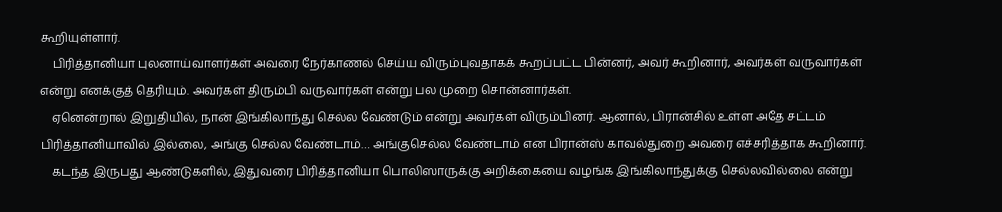கூறியுள்ளார்.
    பிரித்தானியா புலனாய்வாளர்கள் அவரை நேர்காணல் செய்ய விரும்புவதாகக் கூறப்பட்ட பின்னர், அவர் கூறினார், அவர்கள் வருவார்கள் என்று எனக்குத் தெரியும். அவர்கள் திரும்பி வருவார்கள் என்று பல முறை சொன்னார்கள்.
    ஏனென்றால் இறுதியில், நான் இங்கிலாந்து செல்ல வேண்டும் என்று அவர்கள் விரும்பினர். ஆனால், பிரான்சில் உள்ள அதே சட்டம் பிரித்தானியாவில் இல்லை, அங்கு செல்ல வேண்டாம்… அங்குசெல்ல வேண்டாம் என பிரான்ஸ் காவல்துறை அவரை எச்சரித்தாக கூறினார்.
    கடந்த இருபது ஆண்டுகளில், இதுவரை பிரித்தானியா பொலிஸாருக்கு அறிக்கையை வழங்க இங்கிலாந்துக்கு செல்லவில்லை என்று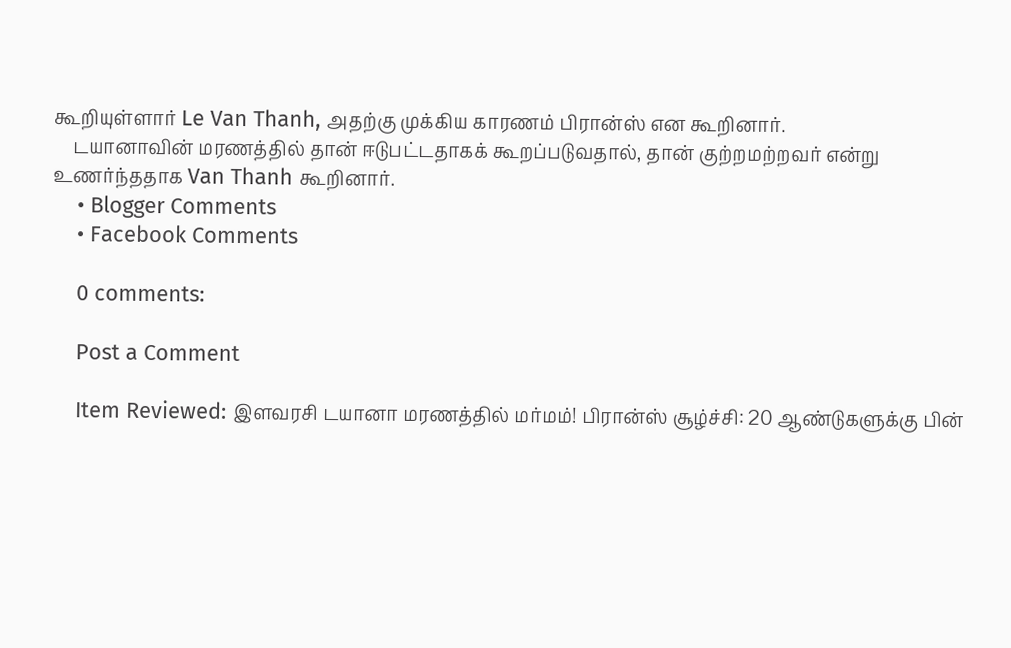கூறியுள்ளார் Le Van Thanh, அதற்கு முக்கிய காரணம் பிரான்ஸ் என கூறினார்.
    டயானாவின் மரணத்தில் தான் ஈடுபட்டதாகக் கூறப்படுவதால், தான் குற்றமற்றவர் என்று உணர்ந்ததாக Van Thanh கூறினார்.
    • Blogger Comments
    • Facebook Comments

    0 comments:

    Post a Comment

    Item Reviewed: இளவரசி டயானா மரணத்தில் மர்மம்! பிரான்ஸ் சூழ்ச்சி: 20 ஆண்டுகளுக்கு பின்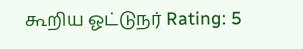கூறிய ஓட்டுநர் Rating: 5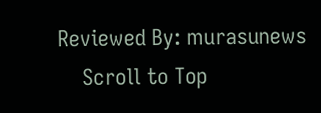Reviewed By: murasunews
    Scroll to Top